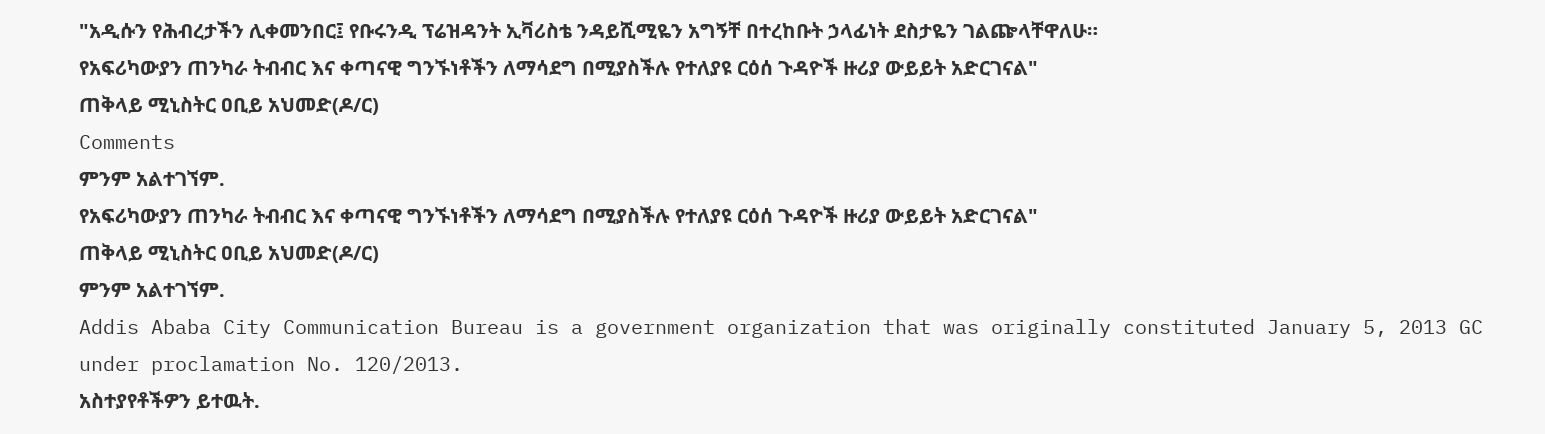"አዲሱን የሕብረታችን ሊቀመንበር፤ የቡሩንዲ ፕሬዝዳንት ኢቫሪስቴ ንዳይሺሚዬን አግኝቸ በተረከቡት ኃላፊነት ደስታዬን ገልጬላቸዋለሁ።
የአፍሪካውያን ጠንካራ ትብብር እና ቀጣናዊ ግንኙነቶችን ለማሳደግ በሚያስችሉ የተለያዩ ርዕሰ ጉዳዮች ዙሪያ ውይይት አድርገናል"
ጠቅላይ ሚኒስትር ዐቢይ አህመድ(ዶ/ር)
Comments
ምንም አልተገኘም.
የአፍሪካውያን ጠንካራ ትብብር እና ቀጣናዊ ግንኙነቶችን ለማሳደግ በሚያስችሉ የተለያዩ ርዕሰ ጉዳዮች ዙሪያ ውይይት አድርገናል"
ጠቅላይ ሚኒስትር ዐቢይ አህመድ(ዶ/ር)
ምንም አልተገኘም.
Addis Ababa City Communication Bureau is a government organization that was originally constituted January 5, 2013 GC under proclamation No. 120/2013.
አስተያየቶችዎን ይተዉት.